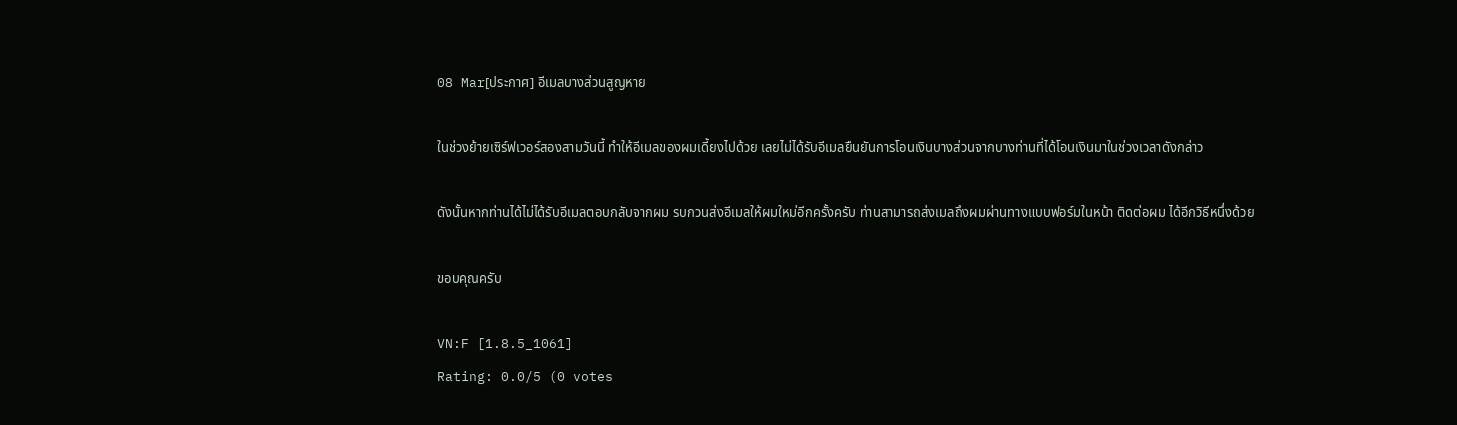08 Mar[ประกาศ] อีเมลบางส่วนสูญหาย

ในช่วงย้ายเซิร์ฟเวอร์สองสามวันนี้ ทำให้อีเมลของผมเดี้ยงไปด้วย เลยไม่ได้รับอีเมลยืนยันการโอนเงินบางส่วนจากบางท่านที่ได้โอนเงินมาในช่วงเวลาดังกล่าว

ดังนั้นหากท่านได้ไม่ได้รับอีเมลตอบกลับจากผม รบกวนส่งอีเมลให้ผมใหม่อีกครั้งครับ ท่านสามารถส่งเมลถึงผมผ่านทางแบบฟอร์มในหน้า ติดต่อผม ได้อีกวิธีหนึ่งด้วย

ขอบคุณครับ

VN:F [1.8.5_1061]
Rating: 0.0/5 (0 votes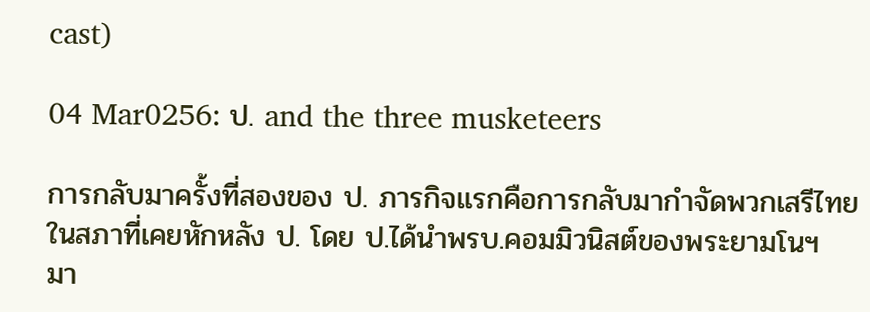cast)

04 Mar0256: ป. and the three musketeers

การกลับมาครั้งที่สองของ ป. ภารกิจแรกคือการกลับมากำจัดพวกเสรีไทยในสภาที่เคยหักหลัง ป. โดย ป.ได้นำพรบ.คอมมิวนิสต์ของพระยามโนฯ มา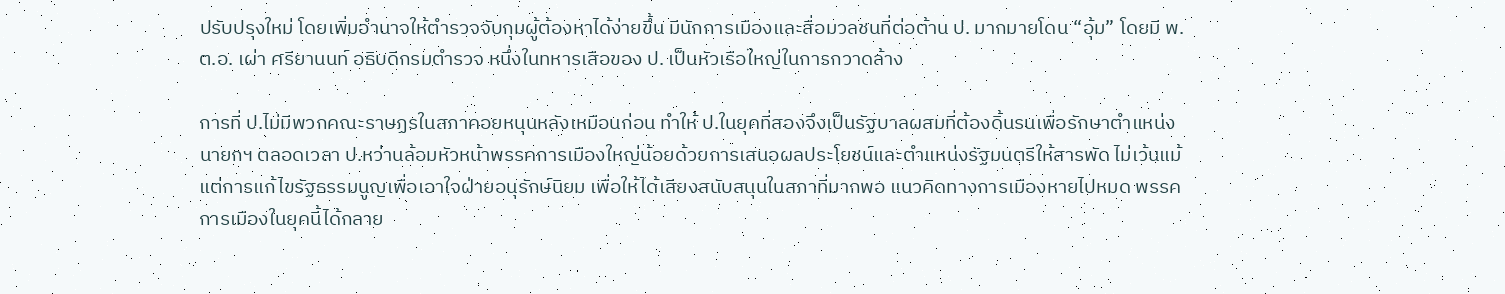ปรับปรุงใหม่ โดยเพิ่มอำนาจให้ตำรวจจับกุมผู้ต้องหาได้ง่ายขึ้น มีนักการเมืองและสื่อมวลชนที่ต่อต้าน ป. มากมายโดน “อุ้ม” โดยมี พ.ต.อ. เผ่า ศรียานนท์ อธิบดีกรมตำรวจ หนึ่งในทหารเสือของ ป. เป็นหัวเรือใหญ่ในการกวาดล้าง

การที่ ป.ไม่มีพวกคณะราษฏรในสภาคอยหนุนหลังเหมือนก่อน ทำให้ ป.ในยุคที่สองจึงเป็นรัฐบาลผสมที่ต้องดิ้นรนเพื่อรักษาตำแหน่งนายกฯ ตลอดเวลา ป.หว่านล้อมหัวหน้าพรรคการเมืองใหญ่น้อยด้วยการเสนอผลประโยชน์และตำแหน่งรัฐมนตรีให้สารพัด ไม่เว้นแม้แต่การแก้ไขรัฐธรรมนูญเพื่อเอาใจฝ่ายอนุรักษ์นิยม เพื่อให้ได้เสียงสนับสนุนในสภาที่มากพอ แนวคิดทางการเมืองหายไปหมด พรรคการเมืองในยุคนี้ได้กลาย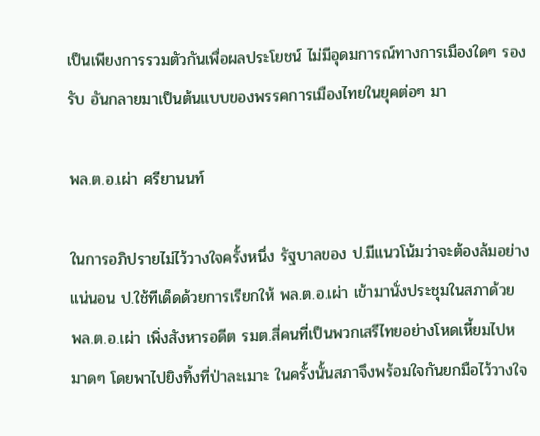เป็นเพียงการรวมตัวกันเพื่อผลประโยชน์ ไม่มีอุดมการณ์ทางการเมืองใดๆ รองรับ อันกลายมาเป็นต้นแบบของพรรคการเมืองไทยในยุคต่อๆ มา

พล.ต.อ.เผ่า ศรียานนท์

ในการอภิปรายไม่ไว้วางใจครั้งหนึ่ง รัฐบาลของ ป.มีแนวโน้มว่าจะต้องล้มอย่างแน่นอน ป.ใช้ทีเด็ดด้วยการเรียกให้ พล.ต.อ.เผ่า เข้ามานั่งประชุมในสภาด้วย พล.ต.อ.เผ่า เพิ่งสังหารอดีต รมต.สี่คนที่เป็นพวกเสรีไทยอย่างโหดเหี้ยมไปหมาดๆ โดยพาไปยิงทิ้งที่ป่าละเมาะ ในครั้งนั้นสภาจึงพร้อมใจกันยกมือไว้วางใจ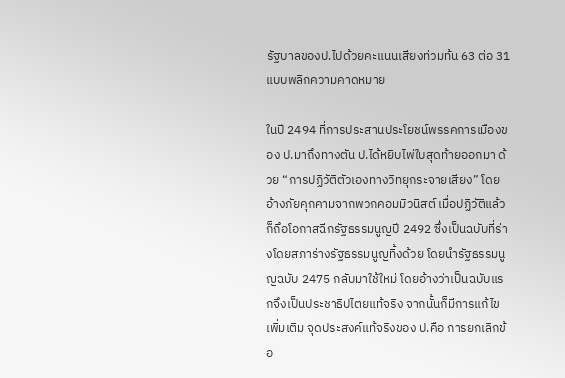รัฐบาลของป.ไปด้วยคะแนนเสียงท่วมท้น 63 ต่อ 31 แบบพลิกความคาดหมาย

ในปี 2494 ที่การประสานประโยชน์พรรคการเมืองของ ป.มาถึงทางตัน ป.ได้หยิบไพ่ใบสุดท้ายออกมา ด้วย “การปฏิวัติตัวเองทางวิทยุกระจายเสียง” โดยอ้างภัยคุกคามจากพวกคอมมิวนิสต์ เมื่อปฏิวัติแล้ว ก็ถึอโอกาสฉีกรัฐธรรมนูญปี 2492 ซึ่งเป็นฉบับที่ร่างโดยสภาร่างรัฐธรรมนูญทิ้งด้วย โดยนำรัฐธรรมนูญฉบับ 2475 กลับมาใช้ใหม่ โดยอ้างว่าเป็นฉบับแรกจึงเป็นประชาธิปไตยแท้จริง จากนั้นก็มีการแก้ไขเพิ่มเติม จุดประสงค์แท้จริงของ ป.คือ การยกเลิกข้อ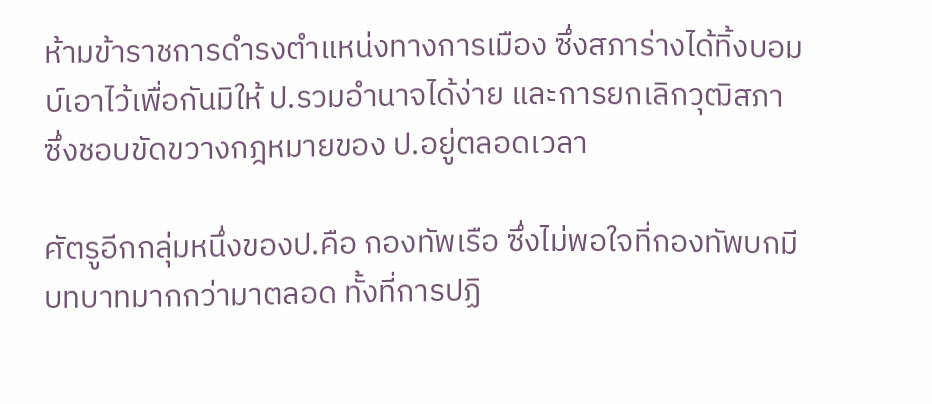ห้ามข้าราชการดำรงตำแหน่งทางการเมือง ซึ่งสภาร่างได้ทิ้งบอมบ์เอาไว้เพื่อกันมิให้ ป.รวมอำนาจได้ง่าย และการยกเลิกวุฒิสภา ซึ่งชอบขัดขวางกฎหมายของ ป.อยู่ตลอดเวลา

ศัตรูอีกกลุ่มหนึ่งของป.คือ กองทัพเรือ ซึ่งไม่พอใจที่กองทัพบกมีบทบาทมากกว่ามาตลอด ทั้งที่การปฏิ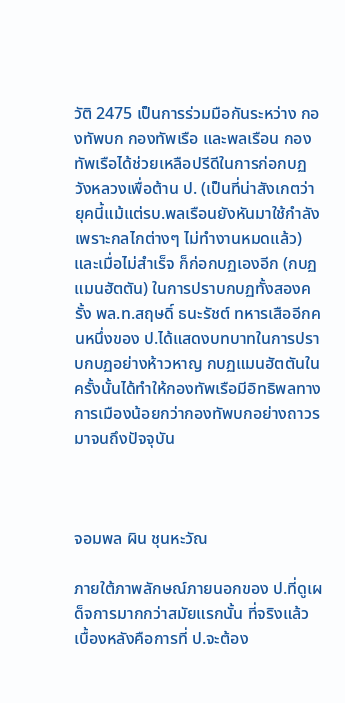วัติ 2475 เป็นการร่วมมือกันระหว่าง กองทัพบก กองทัพเรือ และพลเรือน กองทัพเรือได้ช่วยเหลือปรีดีในการก่อกบฏวังหลวงเพื่อต้าน ป. (เป็นที่น่าสังเกตว่า ยุคนี้แม้แต่รบ.พลเรือนยังหันมาใช้กำลัง เพราะกลไกต่างๆ ไม่ทำงานหมดแล้ว) และเมื่อไม่สำเร็จ ก็ก่อกบฏเองอีก (กบฏแมนฮัตตัน) ในการปราบกบฏทั้งสองครั้ง พล.ท.สฤษดิ์ ธนะรัชต์ ทหารเสืออีกคนหนึ่งของ ป.ได้แสดงบทบาทในการปราบกบฏอย่างห้าวหาญ กบฏแมนฮัตตันในครั้งนั้นได้ทำให้กองทัพเรือมีอิทธิพลทางการเมืองน้อยกว่ากองทัพบกอย่างถาวร มาจนถึงปัจจุบัน



จอมพล ผิน ชุนหะวัณ

ภายใต้ภาพลักษณ์ภายนอกของ ป.ที่ดูเผด็จการมากกว่าสมัยแรกนั้น ที่จริงแล้วเบื้องหลังคือการที่ ป.จะต้อง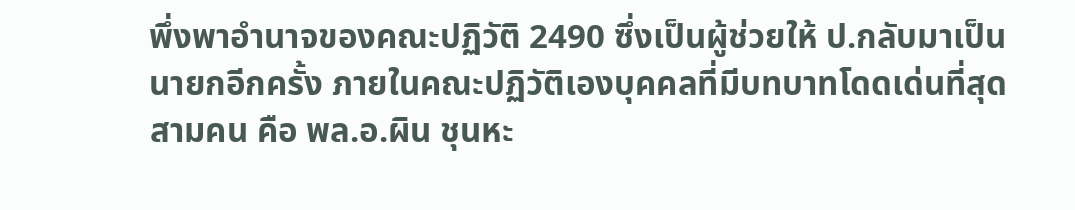พึ่งพาอำนาจของคณะปฏิวัติ 2490 ซึ่งเป็นผู้ช่วยให้ ป.กลับมาเป็นนายกอีกครั้ง ภายในคณะปฏิวัติเองบุคคลที่มีบทบาทโดดเด่นที่สุดสามคน คือ พล.อ.ผิน ชุนหะ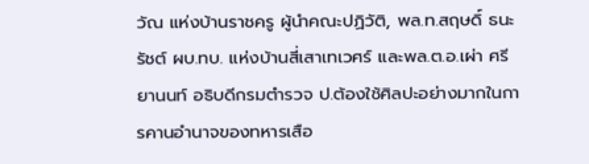วัณ แห่งบ้านราชครู ผู้นำคณะปฏิวัติ, พล.ท.สฤษดิ์ ธนะรัชต์ ผบ.ทบ. แห่งบ้านสี่เสาเทเวศร์ และพล.ต.อ.เผ่า ศรียานนท์ อธิบดีกรมตำรวจ ป.ต้องใช้ศิลปะอย่างมากในการคานอำนาจของทหารเสือ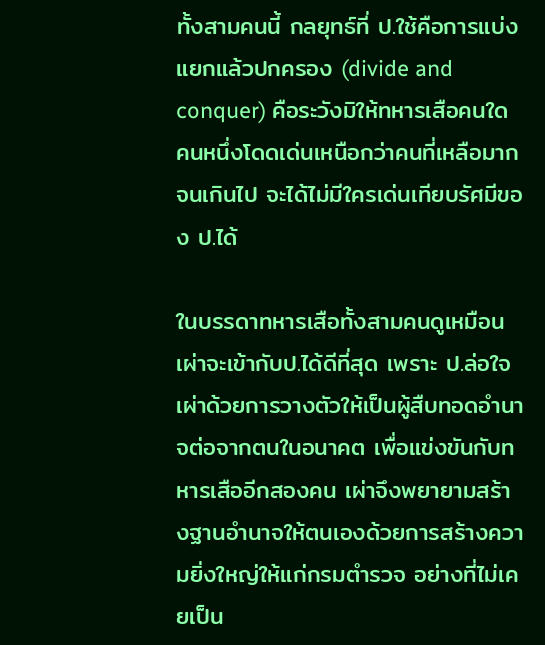ทั้งสามคนนี้ กลยุทธ์ที่ ป.ใช้คือการแบ่งแยกแล้วปกครอง (divide and conquer) คือระวังมิให้ทหารเสือคนใดคนหนึ่งโดดเด่นเหนือกว่าคนที่เหลือมากจนเกินไป จะได้ไม่มีใครเด่นเทียบรัศมีของ ป.ได้

ในบรรดาทหารเสือทั้งสามคนดูเหมือนเผ่าจะเข้ากับป.ได้ดีที่สุด เพราะ ป.ล่อใจเผ่าด้วยการวางตัวให้เป็นผู้สืบทอดอำนาจต่อจากตนในอนาคต เพื่อแข่งขันกับทหารเสืออีกสองคน เผ่าจึงพยายามสร้างฐานอำนาจให้ตนเองด้วยการสร้างความยิ่งใหญ่ให้แก่กรมตำรวจ อย่างที่ไม่เคยเป็น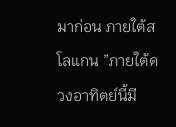มาก่อน ภายใต้สโลแกน ”ภายใต้ดวงอาทิตย์นี้มี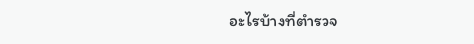อะไรบ้างที่ตำรวจ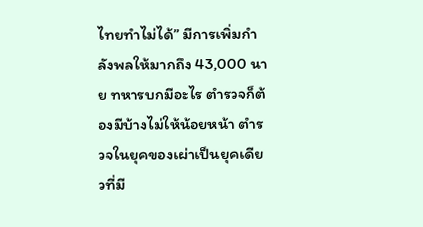ไทยทำไม่ได้” มีการเพิ่มกำลังพลให้มากถึง 43,000 นาย ทหารบกมีอะไร ตำรวจก็ต้องมีบ้างไม่ให้น้อยหน้า ตำรวจในยุคของเผ่าเป็นยุคเดียวที่มี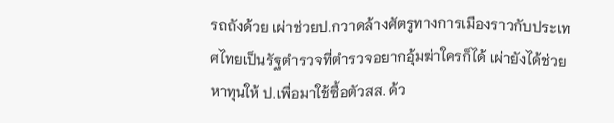รถถังด้วย เผ่าช่วยป.กวาดล้างศัตรูทางการเมืองราวกับประเทศไทยเป็นรัฐตำรวจที่ตำรวจอยากอุ้มฆ่าใครก็ได้ เผ่ายังได้ช่วยหาทุนให้ ป.เพื่อมาใช้ซื้อตัวสส. ด้ว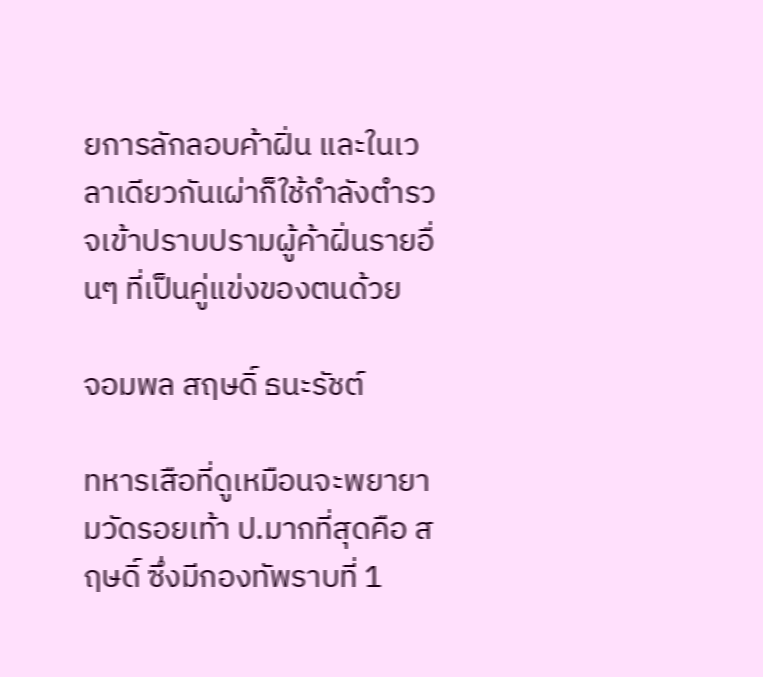ยการลักลอบค้าฝิ่น และในเวลาเดียวกันเผ่าก็ใช้กำลังตำรวจเข้าปราบปรามผู้ค้าฝิ่นรายอื่นๆ ที่เป็นคู่แข่งของตนด้วย

จอมพล สฤษดิ์ ธนะรัชต์

ทหารเสือที่ดูเหมือนจะพยายามวัดรอยเท้า ป.มากที่สุดคือ สฤษดิ์ ซึ่งมีกองทัพราบที่ 1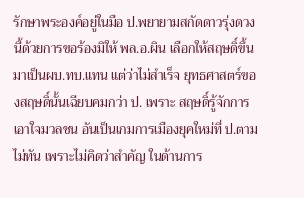รักษาพระองค์อยู่ในมือ ป.พยายามสกัดดาวรุ่งดวงนี้ด้วยการขอร้องมิให้ พล.อ.ผิน เลือกให้สฤษดิ์ขึ้นมาเป็นผบ.ทบ.แทน แต่ว่าไม่สำเร็จ ยุทธศาสตร์ของสฤษดิ์นั้นเฉียบคมกว่า ป. เพราะ สฤษดิ์รู้จักการเอาใจมวลชน อันเป็นเกมการเมืองยุคใหม่ที่ ป.ตามไม่ทัน เพราะไม่คิดว่าสำคัญ ในด้านการ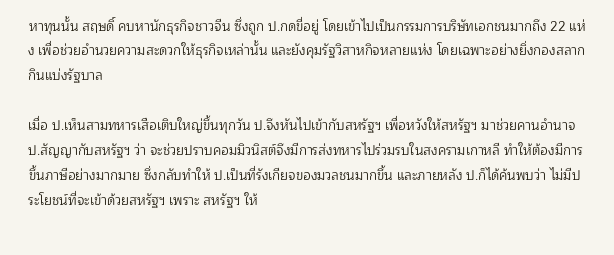หาทุนนั้น สฤษดิ์ คบหานักธุรกิจชาวจีน ซึ่งถูก ป.กดขี่อยู่ โดยเข้าไปเป็นกรรมการบริษัทเอกชนมากถึง 22 แห่ง เพื่อช่วยอำนวยความสะดวกให้ธุรกิจเหล่านั้น และยังคุมรัฐวิสาหกิจหลายแห่ง โดยเฉพาะอย่างยิ่งกองสลากกินแบ่งรัฐบาล

เมื่อ ป.เห็นสามทหารเสือเติบใหญ่ขึ้นทุกวัน ป.จึงหันไปเข้ากับสหรัฐฯ เพื่อหวังให้สหรัฐฯ มาช่วยคานอำนาจ ป.สัญญากับสหรัฐฯ ว่า จะช่วยปราบคอมมิวนิสต์จึงมีการส่งทหารไปร่วมรบในสงครามเกาหลี ทำให้ต้องมีการขึ้นภาษีอย่างมากมาย ซึ่งกลับทำให้ ป.เป็นที่รังเกียจของมวลชนมากขึ้น และภายหลัง ป.ก็ได้ค้นพบว่า ไม่มีประโยชน์ที่จะเข้าด้วยสหรัฐฯ เพราะ สหรัฐฯ ให้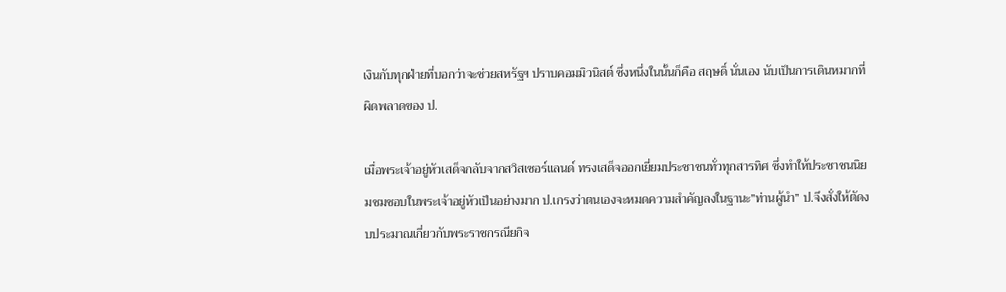เงินกับทุกฝ่ายที่บอกว่าจะช่วยสหรัฐฯ ปราบคอมมิวนิสต์ ซึ่งหนึ่งในนั้นก็คือ สฤษดิ์ นั่นเอง นับเป็นการเดินหมากที่ผิดพลาดของ ป.

เมื่อพระเจ้าอยู่หัวเสด็จกลับจากสวิสเซอร์แลนด์ ทรงเสด็จออกเยี่ยมประชาชนทั่วทุกสารทิศ ซึ่งทำให้ประชาชนนิยมชมชอบในพระเจ้าอยู่หัวเป็นอย่างมาก ป.เกรงว่าตนเองจะหมดความสำคัญลงในฐานะ”ท่านผู้นำ” ป.จึงสั่งให้ตัดงบประมาณเกี่ยวกับพระราชกรณียกิจ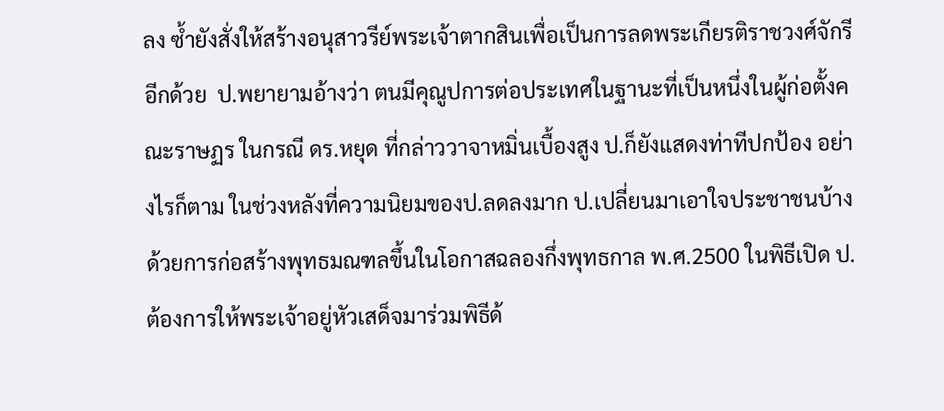ลง ซ้ำยังสั่งให้สร้างอนุสาวรีย์พระเจ้าตากสินเพื่อเป็นการลดพระเกียรติราชวงศ์จักรีอีกด้วย  ป.พยายามอ้างว่า ตนมีคุณูปการต่อประเทศในฐานะที่เป็นหนึ่งในผู้ก่อตั้งคณะราษฏร ในกรณี ดร.หยุด ที่กล่าววาจาหมิ่นเบื้องสูง ป.ก็ยังแสดงท่าทีปกป้อง อย่างไรก็ตาม ในช่วงหลังที่ความนิยมของป.ลดลงมาก ป.เปลี่ยนมาเอาใจประชาชนบ้างด้วยการก่อสร้างพุทธมณฑลขึ้นในโอกาสฉลองกึ่งพุทธกาล พ.ศ.2500 ในพิธีเปิด ป.ต้องการให้พระเจ้าอยู่หัวเสด็จมาร่วมพิธีด้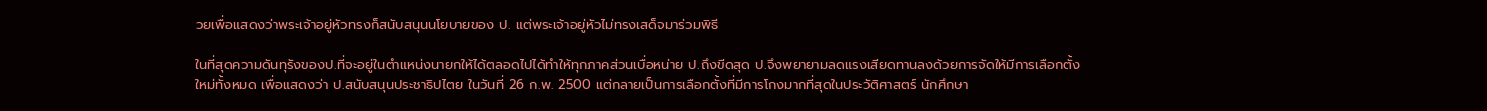วยเพื่อแสดงว่าพระเจ้าอยู่หัวทรงก็สนับสนุนนโยบายของ ป. แต่พระเจ้าอยู่หัวไม่ทรงเสด็จมาร่วมพิธี

ในที่สุดความดันทุรังของป.ที่จะอยู่ในตำแหน่งนายกให้ได้ตลอดไปได้ทำให้ทุกภาคส่วนเบื่อหน่าย ป.ถึงขีดสุด ป.จึงพยายามลดแรงเสียดทานลงด้วยการจัดให้มีการเลือกตั้งใหม่ทั้งหมด เพื่อแสดงว่า ป.สนับสนุนประชาธิปไตย ในวันที่ 26 ก.พ. 2500 แต่กลายเป็นการเลือกตั้งที่มีการโกงมากที่สุดในประวัติศาสตร์ นักศึกษา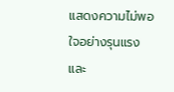แสดงความไม่พอใจอย่างรุนแรง และ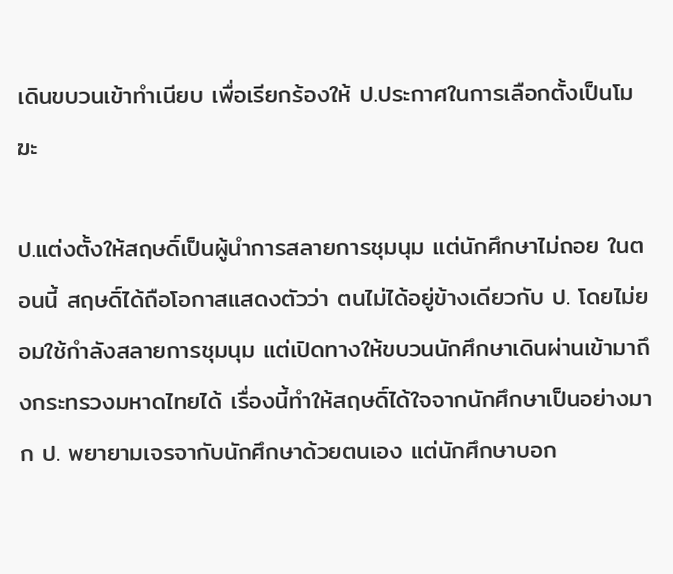เดินขบวนเข้าทำเนียบ เพื่อเรียกร้องให้ ป.ประกาศในการเลือกตั้งเป็นโมฆะ

ป.แต่งตั้งให้สฤษดิ์เป็นผู้นำการสลายการชุมนุม แต่นักศึกษาไม่ถอย ในตอนนี้ สฤษดิ์ได้ถือโอกาสแสดงตัวว่า ตนไม่ได้อยู่ข้างเดียวกับ ป. โดยไม่ยอมใช้กำลังสลายการชุมนุม แต่เปิดทางให้ขบวนนักศึกษาเดินผ่านเข้ามาถึงกระทรวงมหาดไทยได้ เรื่องนี้ทำให้สฤษดิ์ได้ใจจากนักศึกษาเป็นอย่างมาก ป. พยายามเจรจากับนักศึกษาด้วยตนเอง แต่นักศึกษาบอก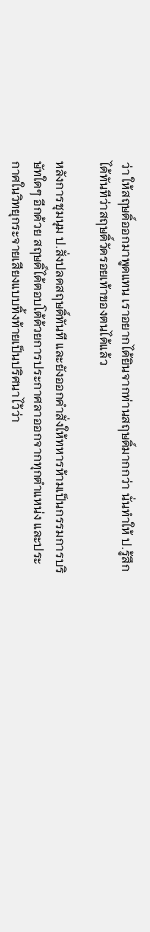ว่า ให้สฤษดิ์ออกมาพูดแทน เราอยากได้ยินจากท่านสฤษดิ์มากกว่า นั่นทำให้ ป.รู้สึกได้ทันทีว่าสฤษดิ์วัดรอยเท้าของตนได้แล้ว

หลังการชุมนุม ป.สั่งปลดสฤษดิ์ทันที และยังออกคำสั่งให้ทหารห้ามเป็นกรรมการบริษัทใดๆ อีกด้วย สฤษดิ์ได้ตอบโต้ด้วยการประกาศลาออกจากทุกตำแหน่ง และประกาศในวิทยุกระจายเสียงแบบทิ้งท้ายเป็นปริศนาไว้ว่า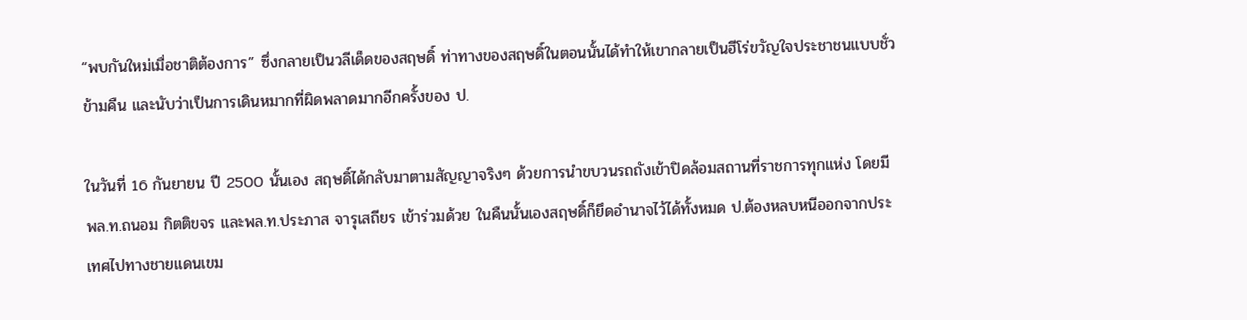“พบกันใหม่เมื่อชาติต้องการ” ซึ่งกลายเป็นวลีเด็ดของสฤษดิ์ ท่าทางของสฤษดิ์ในตอนนั้นได้ทำให้เขากลายเป็นฮีโร่ขวัญใจประชาชนแบบชั่วข้ามคืน และนับว่าเป็นการเดินหมากที่ผิดพลาดมากอีกครั้งของ ป.

ในวันที่ 16 กันยายน ปี 2500 นั้นเอง สฤษดิ์ได้กลับมาตามสัญญาจริงๆ ด้วยการนำขบวนรถถังเข้าปิดล้อมสถานที่ราชการทุกแห่ง โดยมี พล.ท.ถนอม กิตติขจร และพล.ท.ประภาส จารุเสถียร เข้าร่วมด้วย ในคืนนั้นเองสฤษดิ์ก็ยึดอำนาจไว้ได้ทั้งหมด ป.ต้องหลบหนีออกจากประเทศไปทางชายแดนเขม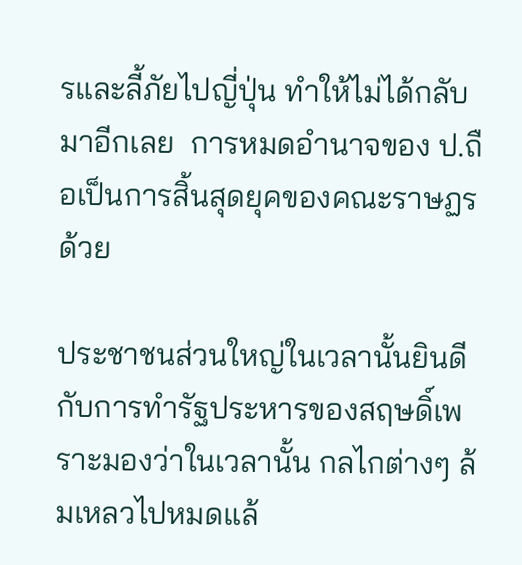รและลี้ภัยไปญี่ปุ่น ทำให้ไม่ได้กลับมาอีกเลย  การหมดอำนาจของ ป.ถือเป็นการสิ้นสุดยุคของคณะราษฏรด้วย

ประชาชนส่วนใหญ่ในเวลานั้นยินดีกับการทำรัฐประหารของสฤษดิ์เพราะมองว่าในเวลานั้น กลไกต่างๆ ล้มเหลวไปหมดแล้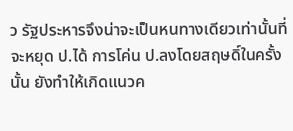ว รัฐประหารจึงน่าจะเป็นหนทางเดียวเท่านั้นที่จะหยุด ป.ได้ การโค่น ป.ลงโดยสฤษดิ์ในครั้งนั้น ยังทำให้เกิดแนวค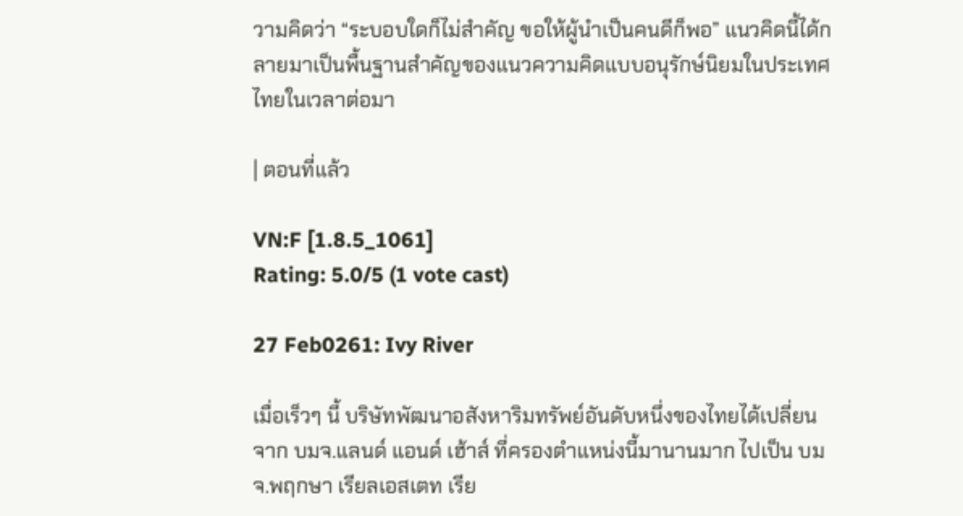วามคิดว่า “ระบอบใดก็ไม่สำคัญ ขอให้ผู้นำเป็นคนดีก็พอ” แนวคิดนี้ได้กลายมาเป็นพื้นฐานสำคัญของแนวความคิดแบบอนุรักษ์นิยมในประเทศไทยในเวลาต่อมา

| ตอนที่แล้ว

VN:F [1.8.5_1061]
Rating: 5.0/5 (1 vote cast)

27 Feb0261: Ivy River

เมื่อเร็วๆ นี้ บริษัทพัฒนาอสังหาริมทรัพย์อันดับหนึ่งของไทยได้เปลี่ยนจาก บมจ.แลนด์ แอนด์ เฮ้าส์ ที่ครองตำแหน่งนี้มานานมาก ไปเป็น บมจ.พฤกษา เรียลเอสเตท เรีย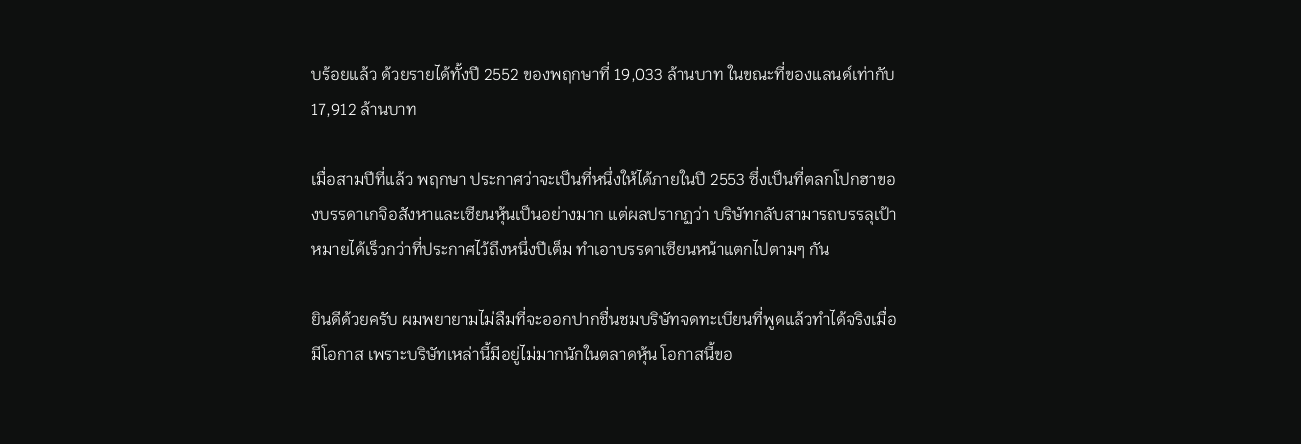บร้อยแล้ว ด้วยรายได้ทั้งปี 2552 ของพฤกษาที่ 19,033 ล้านบาท ในขณะที่ของแลนด์เท่ากับ 17,912 ล้านบาท

เมื่อสามปีที่แล้ว พฤกษา ประกาศว่าจะเป็นที่หนึ่งให้ได้ภายในปี 2553 ซึ่งเป็นที่ตลกโปกฮาของบรรดาเกจิอสังหาและเซียนหุ้นเป็นอย่างมาก แต่ผลปรากฏว่า บริษัทกลับสามารถบรรลุเป้าหมายได้เร็วกว่าที่ประกาศไว้ถึงหนึ่งปีเต็ม ทำเอาบรรดาเซียนหน้าแตกไปตามๆ กัน

ยินดีด้วยครับ ผมพยายามไม่ลืมที่จะออกปากชื่นชมบริษัทจดทะเบียนที่พูดแล้วทำได้จริงเมื่อมีโอกาส เพราะบริษัทเหล่านี้มีอยู่ไม่มากนักในตลาดหุ้น โอกาสนี้ขอ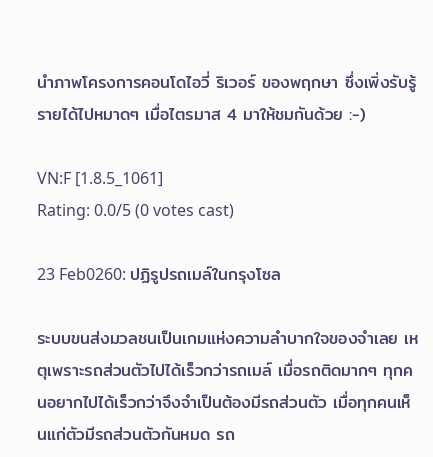นำภาพโครงการคอนโดไอวี่ ริเวอร์ ของพฤกษา ซึ่งเพิ่งรับรู้รายได้ไปหมาดๆ เมื่อไตรมาส 4 มาให้ชมกันด้วย :-)

VN:F [1.8.5_1061]
Rating: 0.0/5 (0 votes cast)

23 Feb0260: ปฏิรูปรถเมล์ในกรุงโซล

ระบบขนส่งมวลชนเป็นเกมแห่งความลำบากใจของจำเลย เหตุเพราะรถส่วนตัวไปได้เร็วกว่ารถเมล์ เมื่อรถติดมากๆ ทุกคนอยากไปได้เร็วกว่าจึงจำเป็นต้องมีรถส่วนตัว เมื่อทุกคนเห็นแก่ตัวมีรถส่วนตัวกันหมด รถ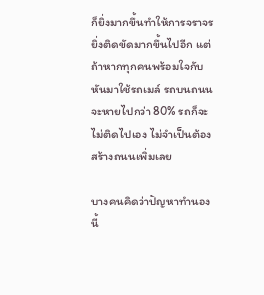ก็ยิ่งมากขึ้นทำให้การจราจรยิ่งติดขัดมากขึ้นไปอีก แต่ถ้าหากทุกคนพร้อมใจกับหันมาใช้รถเมล์ รถบนถนนจะหายไปกว่า 80% รถก็จะไม่ติดไปเอง ไม่จำเป็นต้องสร้างถนนเพิ่มเลย

บางคนคิดว่าปัญหาทำนองนี้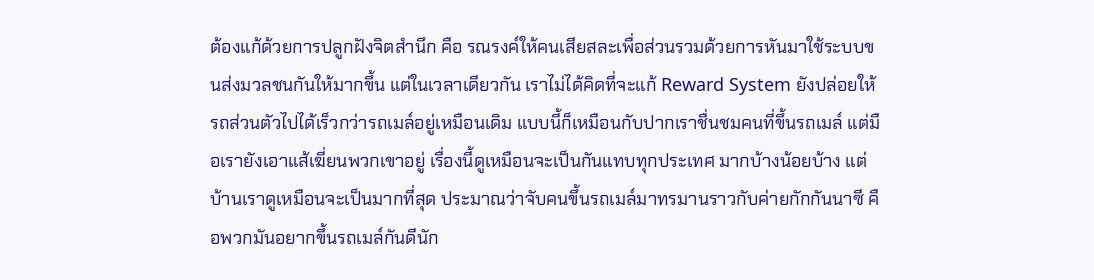ต้องแก้ด้วยการปลูกฝังจิตสำนึก คือ รณรงค์ให้คนเสียสละเพื่อส่วนรวมด้วยการหันมาใช้ระบบขนส่งมวลชนกันให้มากขึ้น แต่ในเวลาเดียวกัน เราไม่ได้คิดที่จะแก้ Reward System ยังปล่อยให้รถส่วนตัวไปได้เร็วกว่ารถเมล์อยู่เหมือนเดิม แบบนี้ก็เหมือนกับปากเราชื่นชมคนที่ขึ้นรถเมล์ แต่มือเรายังเอาแส้เฆี่ยนพวกเขาอยู่ เรื่องนี้ดูเหมือนจะเป็นกันแทบทุกประเทศ มากบ้างน้อยบ้าง แต่บ้านเราดูเหมือนจะเป็นมากที่สุด ประมาณว่าจับคนขึ้นรถเมล์มาทรมานราวกับค่ายกักกันนาซี คือพวกมันอยากขึ้นรถเมล์กันดีนัก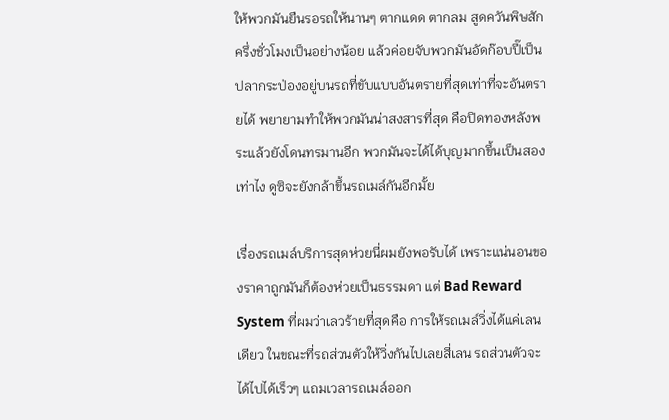ให้พวกมันยืนรอรถให้นานๆ ตากแดด ตากลม สูดควันพิษสักครึ่งชั่วโมงเป็นอย่างน้อย แล้วค่อยจับพวกมันอัดก๊อบปี๊เป็นปลากระป่องอยู่บนรถที่ขับแบบอันตรายที่สุดเท่าที่จะอันตรายได้ พยายามทำให้พวกมันน่าสงสารที่สุด คือปิดทองหลังพระแล้วยังโดนทรมานอีก พวกมันจะได้ได้บุญมากขึ้นเป็นสองเท่าไง ดูซิจะยังกล้าขึ้นรถเมล์กันอีกมั้ย

เรื่องรถเมล์บริการสุดห่วยนี่ผมยังพอรับได้ เพราะแน่นอนของราคาถูกมันก็ต้องห่วยเป็นธรรมดา แต่ Bad Reward System ที่ผมว่าเลวร้ายที่สุดคือ การให้รถเมล์วิ่งได้แค่เลนเดียว ในขณะที่รถส่วนตัวให้วิ่งกันไปเลยสี่เลน รถส่วนตัวจะได้ไปได้เร็วๆ แถมเวลารถเมล์ออก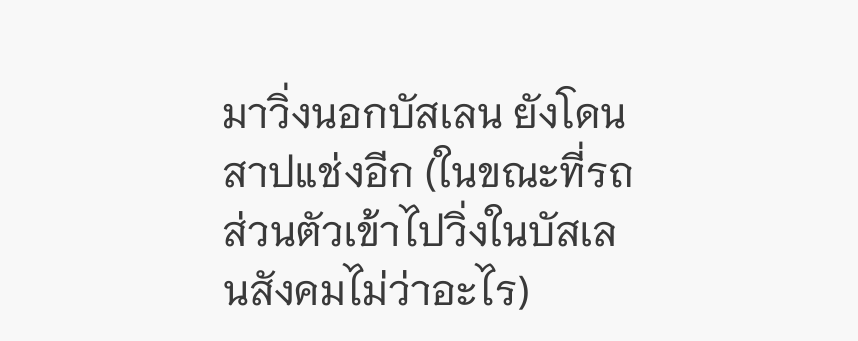มาวิ่งนอกบัสเลน ยังโดนสาปแช่งอีก (ในขณะที่รถส่วนตัวเข้าไปวิ่งในบัสเลนสังคมไม่ว่าอะไร)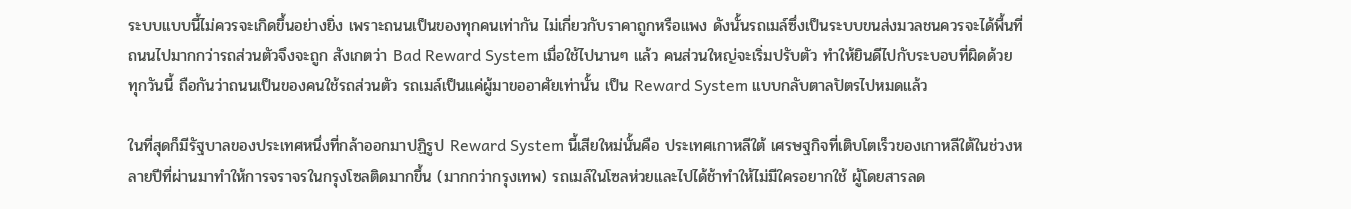ระบบแบบนี้ไม่ควรจะเกิดขึ้นอย่างยิ่ง เพราะถนนเป็นของทุกคนเท่ากัน ไม่เกี่ยวกับราคาถูกหรือแพง ดังนั้นรถเมล์ซึ่งเป็นระบบขนส่งมวลชนควรจะได้พื้นที่ถนนไปมากกว่ารถส่วนตัวจึงจะถูก สังเกตว่า Bad Reward System เมื่อใช้ไปนานๆ แล้ว คนส่วนใหญ่จะเริ่มปรับตัว ทำให้ยินดีไปกับระบอบที่ผิดด้วย ทุกวันนี้ ถือกันว่าถนนเป็นของคนใช้รถส่วนตัว รถเมล์เป็นแค่ผู้มาขออาศัยเท่านั้น เป็น Reward System แบบกลับตาลปัตรไปหมดแล้ว

ในที่สุดก็มีรัฐบาลของประเทศหนึ่งที่กล้าออกมาปฏิรูป Reward System นี้เสียใหม่นั้นคือ ประเทศเกาหลีใต้ เศรษฐกิจที่เติบโตเร็วของเกาหลีใต้ในช่วงหลายปีที่ผ่านมาทำให้การจราจรในกรุงโซลติดมากขึ้น (มากกว่ากรุงเทพ) รถเมล์ในโซลห่วยและไปได้ช้าทำให้ไม่มีใครอยากใช้ ผู้โดยสารลด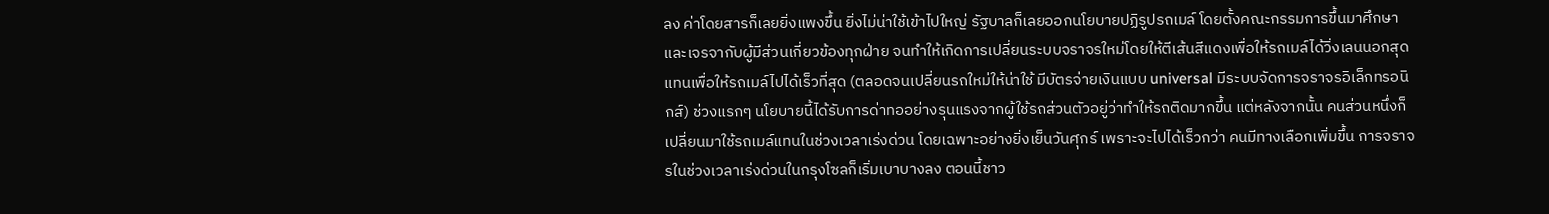ลง ค่าโดยสารก็เลยยิ่งแพงขึ้น ยิ่งไม่น่าใช้เข้าไปใหญ่ รัฐบาลก็เลยออกนโยบายปฏิรูปรถเมล์ โดยตั้งคณะกรรมการขึ้นมาศึกษาและเจรจากับผู้มีส่วนเกี่ยวข้องทุกฝ่าย จนทำให้เกิดการเปลี่ยนระบบจราจรใหม่โดยให้ตีเส้นสีแดงเพื่อให้รถเมล์ได้วิ่งเลนนอกสุดแทนเพื่อให้รถเมล์ไปได้เร็วที่สุด (ตลอดจนเปลี่ยนรถใหม่ให้น่าใช้ มีบัตรจ่ายเงินแบบ universal มีระบบจัดการจราจรอิเล็กทรอนิกส์) ช่วงแรกๆ นโยบายนี้ได้รับการด่าทออย่างรุนแรงจากผู้ใช้รถส่วนตัวอยู่ว่าทำให้รถติดมากขึ้น แต่หลังจากนั้น คนส่วนหนึ่งก็เปลี่ยนมาใช้รถเมล์แทนในช่วงเวลาเร่งด่วน โดยเฉพาะอย่างยิ่งเย็นวันศุกร์ เพราะจะไปได้เร็วกว่า คนมีทางเลือกเพิ่มขึ้น การจราจรในช่วงเวลาเร่งด่วนในกรุงโซลก็เริ่มเบาบางลง ตอนนี้ชาว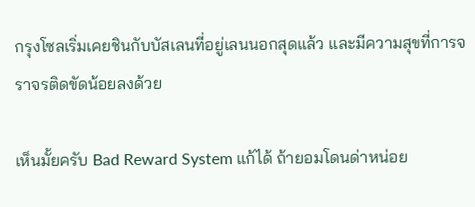กรุงโซลเริ่มเคยชินกับบัสเลนที่อยู่เลนนอกสุดแล้ว และมีความสุขที่การจราจรติดขัดน้อยลงด้วย

เห็นมั้ยครับ Bad Reward System แก้ได้ ถ้ายอมโดนด่าหน่อย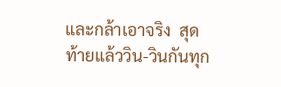และกล้าเอาจริง  สุดท้ายแล้ววิน-วินกันทุก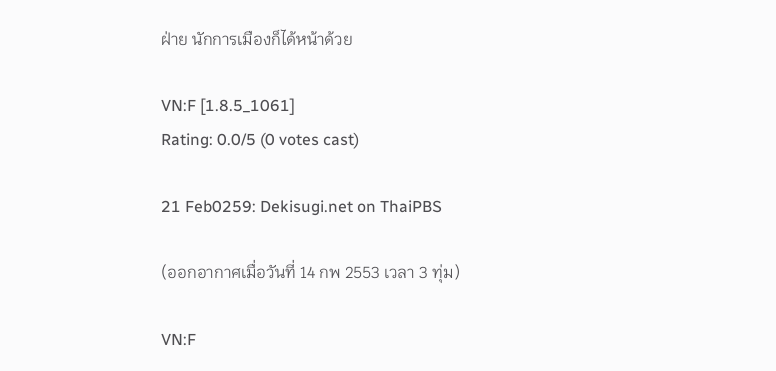ฝ่าย นักการเมืองก็ได้หน้าด้วย

VN:F [1.8.5_1061]
Rating: 0.0/5 (0 votes cast)

21 Feb0259: Dekisugi.net on ThaiPBS

(ออกอากาศเมื่อวันที่ 14 กพ 2553 เวลา 3 ทุ่ม)

VN:F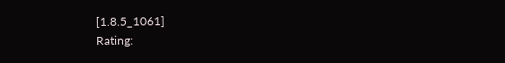[1.8.5_1061]
Rating: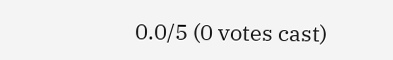0.0/5 (0 votes cast)